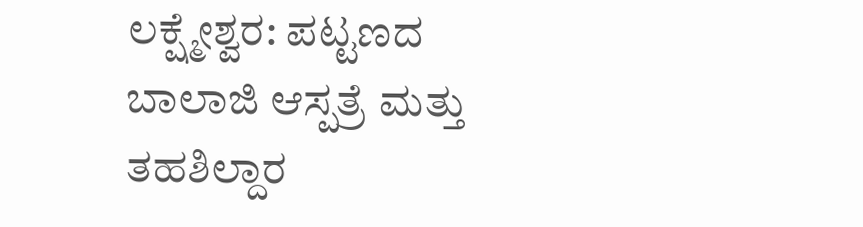ಲಕ್ಷ್ಮೇಶ್ವರ: ಪಟ್ಟಣದ ಬಾಲಾಜಿ ಆಸ್ಪತ್ರೆ ಮತ್ತು ತಹಶಿಲ್ದಾರ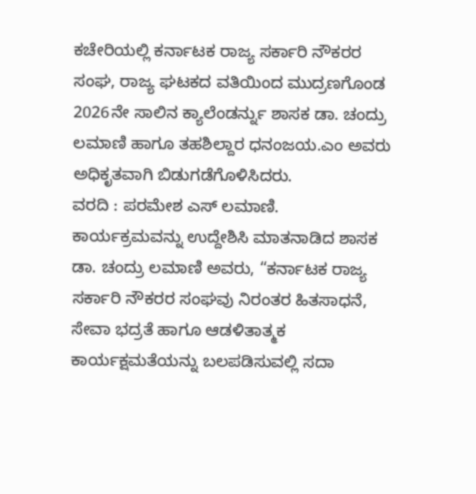ಕಚೇರಿಯಲ್ಲಿ ಕರ್ನಾಟಕ ರಾಜ್ಯ ಸರ್ಕಾರಿ ನೌಕರರ ಸಂಘ, ರಾಜ್ಯ ಘಟಕದ ವತಿಯಿಂದ ಮುದ್ರಣಗೊಂಡ 2026ನೇ ಸಾಲಿನ ಕ್ಯಾಲೆಂಡರ್ನ್ನು ಶಾಸಕ ಡಾ. ಚಂದ್ರು ಲಮಾಣಿ ಹಾಗೂ ತಹಶಿಲ್ದಾರ ಧನಂಜಯ.ಎಂ ಅವರು ಅಧಿಕೃತವಾಗಿ ಬಿಡುಗಡೆಗೊಳಿಸಿದರು.
ವರದಿ : ಪರಮೇಶ ಎಸ್ ಲಮಾಣಿ.
ಕಾರ್ಯಕ್ರಮವನ್ನು ಉದ್ದೇಶಿಸಿ ಮಾತನಾಡಿದ ಶಾಸಕ ಡಾ. ಚಂದ್ರು ಲಮಾಣಿ ಅವರು, “ಕರ್ನಾಟಕ ರಾಜ್ಯ ಸರ್ಕಾರಿ ನೌಕರರ ಸಂಘವು ನಿರಂತರ ಹಿತಸಾಧನೆ, ಸೇವಾ ಭದ್ರತೆ ಹಾಗೂ ಆಡಳಿತಾತ್ಮಕ ಕಾರ್ಯಕ್ಷಮತೆಯನ್ನು ಬಲಪಡಿಸುವಲ್ಲಿ ಸದಾ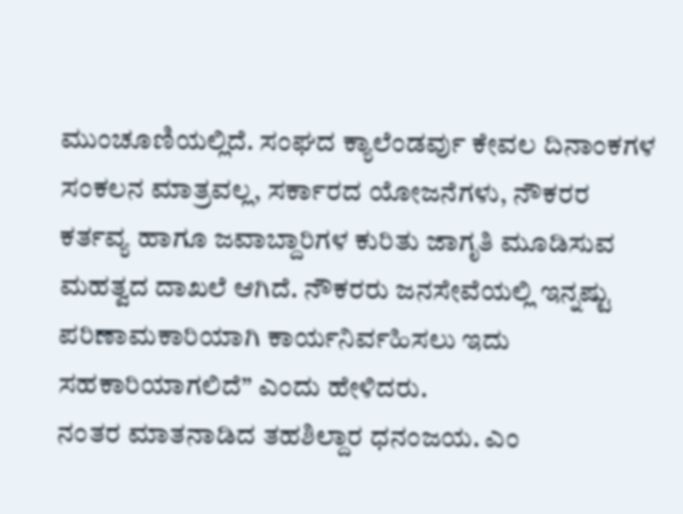ಮುಂಚೂಣಿಯಲ್ಲಿದೆ. ಸಂಘದ ಕ್ಯಾಲೆಂಡರ್ವು ಕೇವಲ ದಿನಾಂಕಗಳ ಸಂಕಲನ ಮಾತ್ರವಲ್ಲ, ಸರ್ಕಾರದ ಯೋಜನೆಗಳು, ನೌಕರರ ಕರ್ತವ್ಯ ಹಾಗೂ ಜವಾಬ್ದಾರಿಗಳ ಕುರಿತು ಜಾಗೃತಿ ಮೂಡಿಸುವ ಮಹತ್ವದ ದಾಖಲೆ ಆಗಿದೆ. ನೌಕರರು ಜನಸೇವೆಯಲ್ಲಿ ಇನ್ನಷ್ಟು ಪರಿಣಾಮಕಾರಿಯಾಗಿ ಕಾರ್ಯನಿರ್ವಹಿಸಲು ಇದು ಸಹಕಾರಿಯಾಗಲಿದೆ” ಎಂದು ಹೇಳಿದರು.
ನಂತರ ಮಾತನಾಡಿದ ತಹಶಿಲ್ದಾರ ಧನಂಜಯ. ಎಂ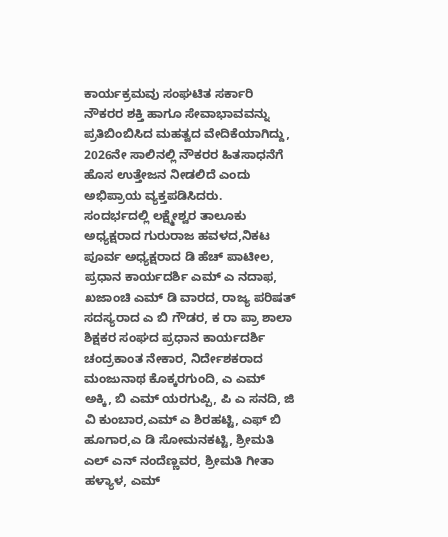ಕಾರ್ಯಕ್ರಮವು ಸಂಘಟಿತ ಸರ್ಕಾರಿ ನೌಕರರ ಶಕ್ತಿ ಹಾಗೂ ಸೇವಾಭಾವವನ್ನು ಪ್ರತಿಬಿಂಬಿಸಿದ ಮಹತ್ವದ ವೇದಿಕೆಯಾಗಿದ್ದು, 2026ನೇ ಸಾಲಿನಲ್ಲಿ ನೌಕರರ ಹಿತಸಾಧನೆಗೆ ಹೊಸ ಉತ್ತೇಜನ ನೀಡಲಿದೆ ಎಂದು ಅಭಿಪ್ರಾಯ ವ್ಯಕ್ತಪಡಿಸಿದರು.
ಸಂದರ್ಭದಲ್ಲಿ ಲಕ್ಷ್ಮೇಶ್ವರ ತಾಲೂಕು ಅಧ್ಯಕ್ಷರಾದ ಗುರುರಾಜ ಹವಳದ,ನಿಕಟ ಪೂರ್ವ ಅಧ್ಯಕ್ಷರಾದ ಡಿ ಹೆಚ್ ಪಾಟೀಲ, ಪ್ರಧಾನ ಕಾರ್ಯದರ್ಶಿ ಎಮ್ ಎ ನದಾಫ, ಖಜಾಂಚಿ ಎಮ್ ಡಿ ವಾರದ, ರಾಜ್ಯ ಪರಿಷತ್ ಸದಸ್ಯರಾದ ಎ ಬಿ ಗೌಡರ, ಕ ರಾ ಪ್ರಾ ಶಾಲಾ ಶಿಕ್ಷಕರ ಸಂಘದ ಪ್ರಧಾನ ಕಾರ್ಯದರ್ಶಿ ಚಂದ್ರಕಾಂತ ನೇಕಾರ, ನಿರ್ದೇಶಕರಾದ ಮಂಜುನಾಥ ಕೊಕ್ಕರಗುಂದಿ, ಎ ಎಮ್ ಅಕ್ಕಿ, ಬಿ ಎಮ್ ಯರಗುಪ್ಪಿ, ಪಿ ಎ ಸನದಿ, ಜಿ ವಿ ಕುಂಬಾರ,ಎಮ್ ಎ ಶಿರಹಟ್ಟಿ, ಎಫ್ ಬಿ ಹೂಗಾರ,ಎ ಡಿ ಸೋಮನಕಟ್ಟಿ, ಶ್ರೀಮತಿ ಎಲ್ ಎನ್ ನಂದೆಣ್ಣವರ, ಶ್ರೀಮತಿ ಗೀತಾ ಹಳ್ಯಾಳ, ಎಮ್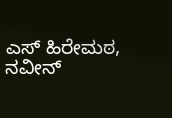ಎಸ್ ಹಿರೇಮಠ, ನವೀನ್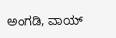ಅಂಗಡಿ, ವಾಯ್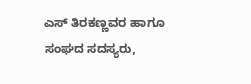ಎಸ್ ತಿರಕಣ್ಣವರ ಹಾಗೂ ಸಂಘದ ಸದಸ್ಯರು,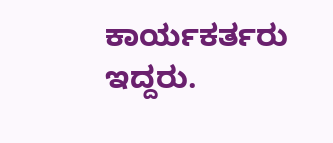ಕಾರ್ಯಕರ್ತರು ಇದ್ದರು.